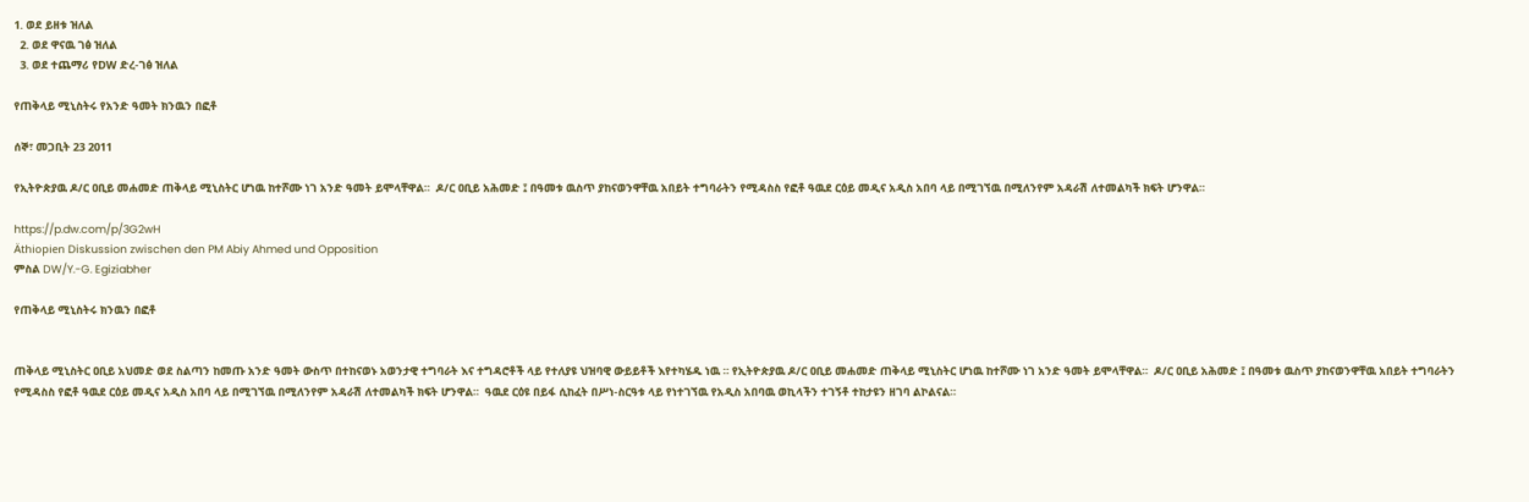1. ወደ ይዘቱ ዝለል
  2. ወደ ዋናዉ ገፅ ዝለል
  3. ወደ ተጨማሪ የDW ድረ-ገፅ ዝለል

የጠቅላይ ሚኒስትሩ የአንድ ዓመት ክንዉን በፎቶ

ሰኞ፣ መጋቢት 23 2011

የኢትዮጵያዉ ዶ/ር ዐቢይ መሐመድ ጠቅላይ ሚኒስትር ሆነዉ ከተሾሙ ነገ አንድ ዓመት ይሞላቸዋል።  ዶ/ር ዐቢይ አሕመድ ፤ በዓመቱ ዉስጥ ያከናወንዋቸዉ አበይት ተግባራትን የሚዳስስ የፎቶ ዓዉደ ርዕይ መዲና አዲስ አበባ ላይ በሚገኘዉ በሚለንየም አዳራሽ ለተመልካች ክፍት ሆንዋል።

https://p.dw.com/p/3G2wH
Äthiopien Diskussion zwischen den PM Abiy Ahmed und Opposition
ምስል DW/Y.-G. Egiziabher

የጠቅላይ ሚኒስትሩ ክንዉን በፎቶ


ጠቅላይ ሚኒስትር ዐቢይ አህመድ ወደ ስልጣን ከመጡ አንድ ዓመት ውስጥ በተከናወኑ አወንታዊ ተግባራት እና ተግዳሮቶች ላይ የተለያዩ ህዝባዊ ውይይቶች እየተካሄዱ ነዉ ። የኢትዮጵያዉ ዶ/ር ዐቢይ መሐመድ ጠቅላይ ሚኒስትር ሆነዉ ከተሾሙ ነገ አንድ ዓመት ይሞላቸዋል።  ዶ/ር ዐቢይ አሕመድ ፤ በዓመቱ ዉስጥ ያከናወንዋቸዉ አበይት ተግባራትን የሚዳስስ የፎቶ ዓዉደ ርዕይ መዲና አዲስ አበባ ላይ በሚገኘዉ በሚለንየም አዳራሽ ለተመልካች ክፍት ሆንዋል።  ዓዉደ ርዕዩ በይፋ ሲከፈት በሥነ-ስርዓቱ ላይ የነተገኘዉ የአዲስ አበባዉ ወኪላችን ተገኝቶ ተከታዩን ዘገባ ልኮልናል።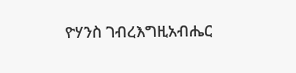ዮሃንስ ገብረእግዚአብሔር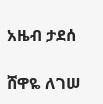አዜብ ታደሰ

ሸዋዬ ለገሠ